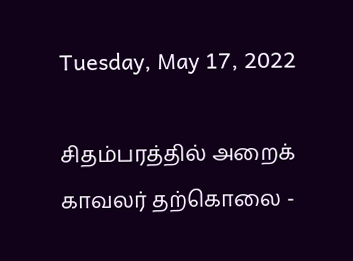Tuesday, May 17, 2022

சிதம்பரத்தில் அறைக் காவலர் தற்கொலை -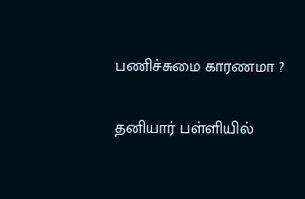பணிச்சுமை காரணமா ?

தனியார் பள்ளியில்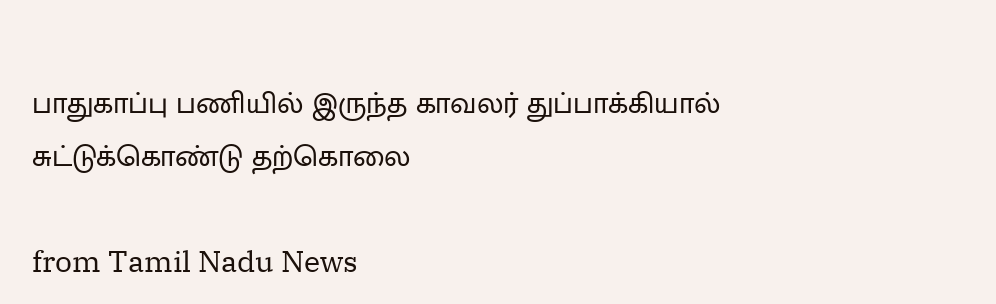பாதுகாப்பு பணியில் இருந்த காவலர் துப்பாக்கியால் சுட்டுக்கொண்டு தற்கொலை

from Tamil Nadu News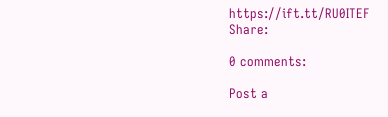https://ift.tt/RU0ITEF
Share:

0 comments:

Post a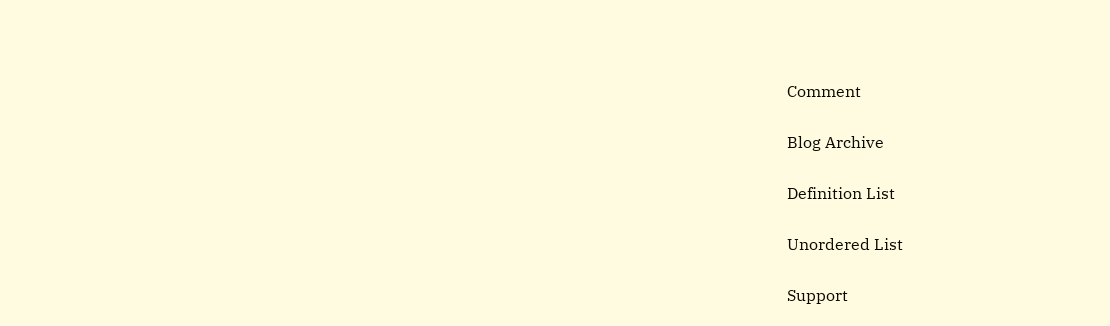Comment

Blog Archive

Definition List

Unordered List

Support